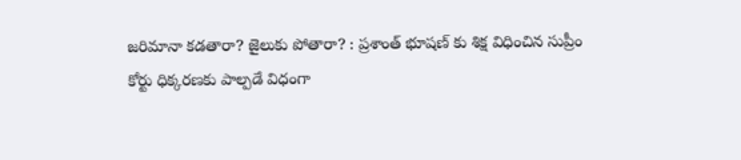జరిమానా కడతారా? జైలుకు పోతారా? : ప్రశాంత్ భూషణ్ కు శిక్ష విధించిన సుప్రీం
కోర్టు ధిక్కరణకు పాల్పడే విధంగా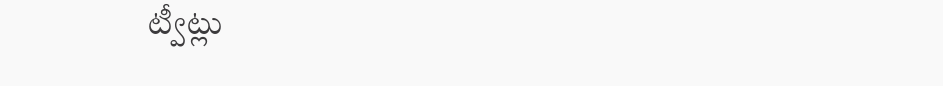ట్వీట్లు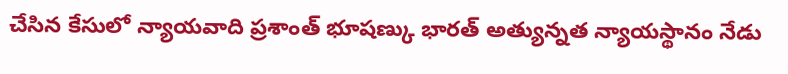చేసిన కేసులో న్యాయవాది ప్రశాంత్ భూషణ్కు భారత్ అత్యున్నత న్యాయస్థానం నేడు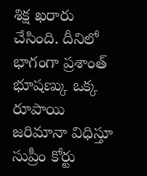శిక్ష ఖరారు చేసింది. దీనిలో భాగంగా ప్రశాంత్ భూషణ్కు ఒక్క రూపాయి జరిమానా విధిస్తూ సుప్రీం కోర్టు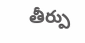తీర్పు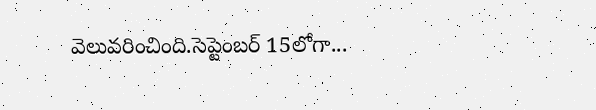వెలువరించింది.సెప్టెంబర్ 15లోగా...